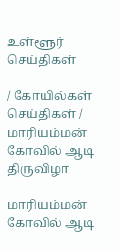உள்ளூர் செய்திகள்

/ கோயில்கள் செய்திகள் / மாரியம்மன் கோவில் ஆடி திருவிழா

மாரியம்மன் கோவில் ஆடி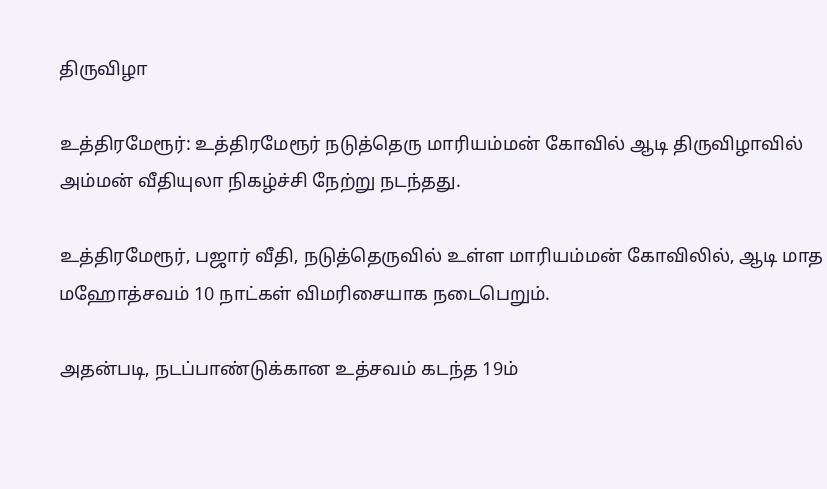திருவிழா

உத்திரமேரூர்: உத்திரமேரூர் நடுத்தெரு மாரியம்மன் கோவில் ஆடி திருவிழாவில் அம்மன் வீதியுலா நிகழ்ச்சி நேற்று நடந்தது.

உத்திரமேரூர், பஜார் வீதி, நடுத்தெருவில் உள்ள மாரியம்மன் கோவிலில், ஆடி மாத மஹோத்சவம் 10 நாட்கள் விமரிசையாக நடைபெறும்.

அதன்படி, நடப்பாண்டுக்கான உத்சவம் கடந்த 19ம்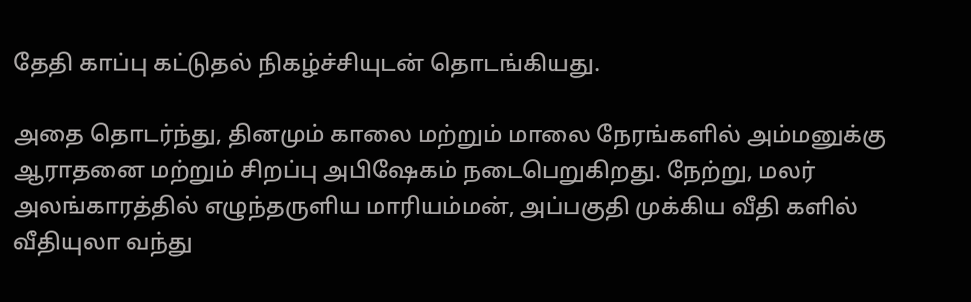தேதி காப்பு கட்டுதல் நிகழ்ச்சியுடன் தொடங்கியது.

அதை தொடர்ந்து, தினமும் காலை மற்றும் மாலை நேரங்களில் அம்மனுக்கு ஆராதனை மற்றும் சிறப்பு அபிஷேகம் நடைபெறுகிறது. நேற்று, மலர் அலங்காரத்தில் எழுந்தருளிய மாரியம்மன், அப்பகுதி முக்கிய வீதி களில் வீதியுலா வந்து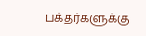பக்தர்களுக்கு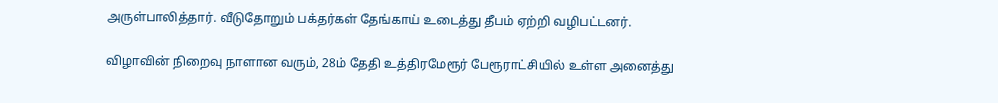அருள்பாலித்தார். வீடுதோறும் பக்தர்கள் தேங்காய் உடைத்து தீபம் ஏற்றி வழிபட்டனர்.

விழாவின் நிறைவு நாளான வரும், 28ம் தேதி உத்திரமேரூர் பேரூராட்சியில் உள்ள அனைத்து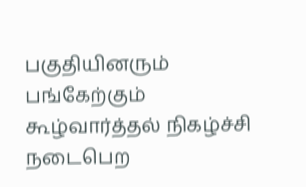பகுதியினரும் பங்கேற்கும் கூழ்வார்த்தல் நிகழ்ச்சி நடைபெற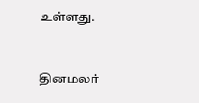உள்ளது.


தினமலர்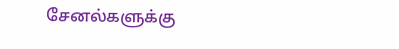சேனல்களுக்கு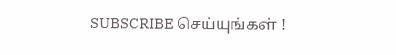SUBSCRIBE செய்யுங்கள் !